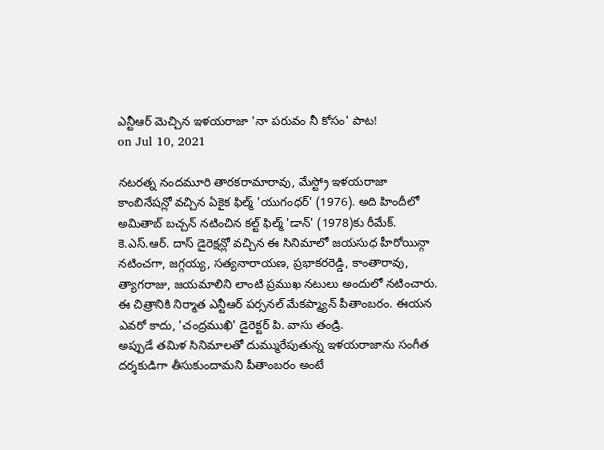ఎన్టీఆర్ మెచ్చిన ఇళయరాజా 'నా పరువం నీ కోసం' పాట!
on Jul 10, 2021

నటరత్న నందమూరి తారకరామారావు, మేస్ట్రో ఇళయరాజా కాంబినేషన్లో వచ్చిన ఏకైక ఫిల్మ్ 'యుగంధర్' (1976). అది హిందీలో అమితాబ్ బచ్చన్ నటించిన కల్ట్ ఫిల్మ్ 'డాన్' (1978)కు రీమేక్. కె.ఎస్.ఆర్. దాస్ డైరెక్షన్లో వచ్చిన ఈ సినిమాలో జయసుధ హీరోయిన్గా నటించగా, జగ్గయ్య, సత్యనారాయణ, ప్రభాకరరెడ్డి, కాంతారావు, త్యాగరాజు, జయమాలిని లాంటి ప్రముఖ నటులు అందులో నటించారు. ఈ చిత్రానికి నిర్మాత ఎన్టీఆర్ పర్సనల్ మేకప్మ్యాన్ పీతాంబరం. ఈయన ఎవరో కాదు, 'చంద్రముఖి' డైరెక్టర్ పి. వాసు తండ్రి.
అప్పుడే తమిళ సినిమాలతో దుమ్మురేపుతున్న ఇళయరాజాను సంగీత దర్శకుడిగా తీసుకుందామని పీతాంబరం అంటే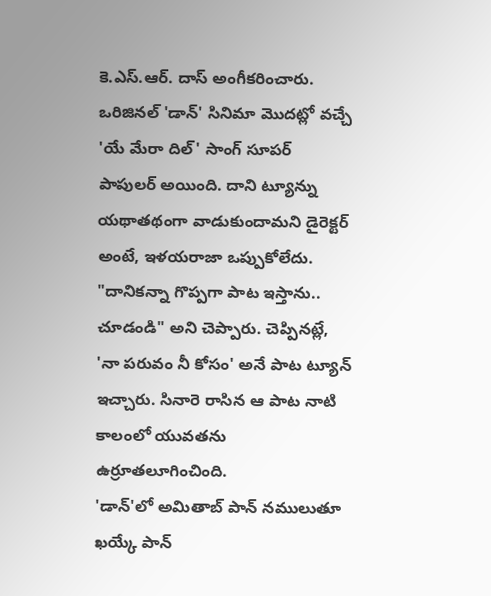కె.ఎస్.ఆర్. దాస్ అంగీకరించారు. ఒరిజినల్ 'డాన్' సినిమా మొదట్లో వచ్చే 'యే మేరా దిల్' సాంగ్ సూపర్ పాపులర్ అయింది. దాని ట్యూన్ను యథాతథంగా వాడుకుందామని డైరెక్టర్ అంటే, ఇళయరాజా ఒప్పుకోలేదు. "దానికన్నా గొప్పగా పాట ఇస్తాను.. చూడండి" అని చెప్పారు. చెప్పినట్లే, 'నా పరువం నీ కోసం' అనే పాట ట్యూన్ ఇచ్చారు. సినారె రాసిన ఆ పాట నాటి కాలంలో యువతను ఉర్రూతలూగించింది.
'డాన్'లో అమితాబ్ పాన్ నములుతూ ఖయ్కే పాన్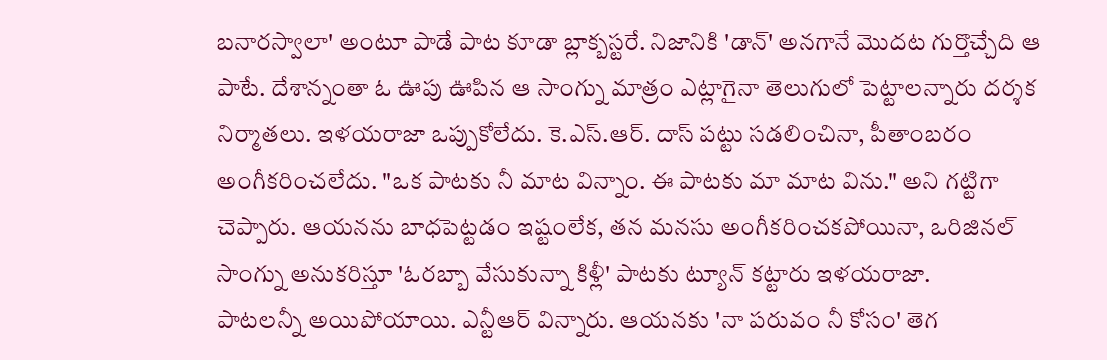బనారస్వాలా' అంటూ పాడే పాట కూడా బ్లాక్బస్టరే. నిజానికి 'డాన్' అనగానే మొదట గుర్తొచ్చేది ఆ పాటే. దేశాన్నంతా ఓ ఊపు ఊపిన ఆ సాంగ్ను మాత్రం ఎట్లాగైనా తెలుగులో పెట్టాలన్నారు దర్శక నిర్మాతలు. ఇళయరాజా ఒప్పుకోలేదు. కె.ఎస్.ఆర్. దాస్ పట్టు సడలించినా, పీతాంబరం అంగీకరించలేదు. "ఒక పాటకు నీ మాట విన్నాం. ఈ పాటకు మా మాట విను." అని గట్టిగా చెప్పారు. ఆయనను బాధపెట్టడం ఇష్టంలేక, తన మనసు అంగీకరించకపోయినా, ఒరిజినల్ సాంగ్ను అనుకరిస్తూ 'ఓరబ్బా వేసుకున్నా కిళ్లీ' పాటకు ట్యూన్ కట్టారు ఇళయరాజా.
పాటలన్నీ అయిపోయాయి. ఎన్టీఆర్ విన్నారు. ఆయనకు 'నా పరువం నీ కోసం' తెగ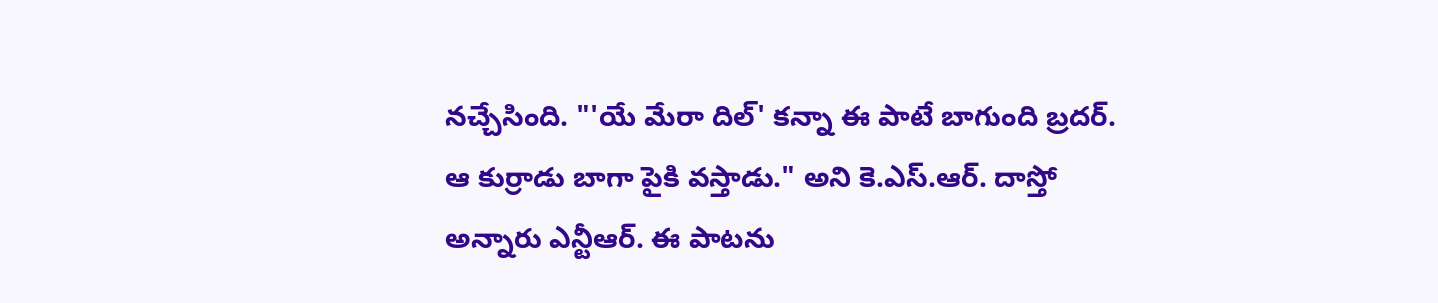నచ్చేసింది. "'యే మేరా దిల్' కన్నా ఈ పాటే బాగుంది బ్రదర్. ఆ కుర్రాడు బాగా పైకి వస్తాడు." అని కె.ఎస్.ఆర్. దాస్తో అన్నారు ఎన్టీఆర్. ఈ పాటను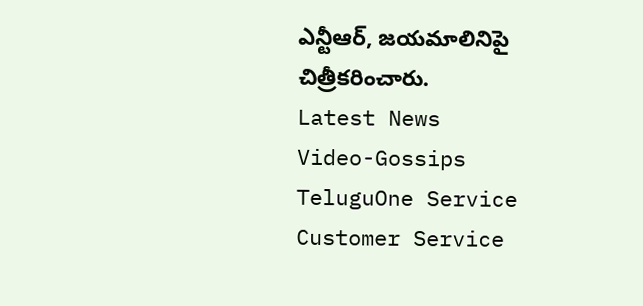ఎన్టీఆర్, జయమాలినిపై చిత్రీకరించారు.
Latest News
Video-Gossips
TeluguOne Service
Customer Service